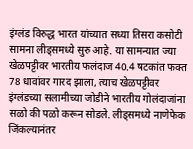इंग्लंड विरुद्ध भारत यांच्यात सध्या तिसरा कसोटी सामना लीड्समध्ये सुरु आहे. या सामन्यात ज्या खेळपट्टीवर भारतीय फलंदाज 40.4 षटकांत फक्त 78 धावांवर गारद झाला, त्याच खेळपट्टीवर इंग्लंडच्या सलामीच्या जोडीने भारतीय गोलंदाजांना सळो की पळो करून सोडले. लीड्समध्ये नाणेफेक जिंकल्यानंतर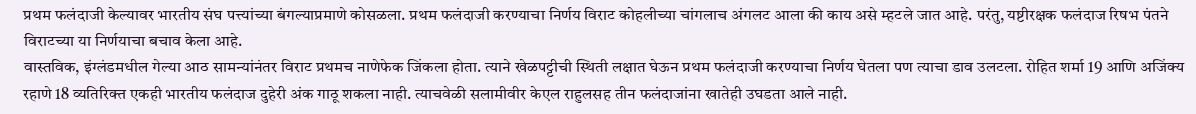प्रथम फलंदाजी केल्यावर भारतीय संघ पत्त्यांच्या बंगल्याप्रमाणे कोसळला. प्रथम फलंदाजी करण्याचा निर्णय विराट कोहलीच्या चांगलाच अंगलट आला की काय असे म्हटले जात आहे. परंतु, यष्टीरक्षक फलंदाज रिषभ पंतने विराटच्या या निर्णयाचा बचाव केला आहे.
वास्तविक, इंग्लंडमधील गेल्या आठ सामन्यांनंतर विराट प्रथमच नाणेफेक जिंकला होता. त्याने खेळपट्टीची स्थिती लक्षात घेऊन प्रथम फलंदाजी करण्याचा निर्णय घेतला पण त्याचा डाव उलटला. रोहित शर्मा 19 आणि अजिंक्य रहाणे 18 व्यतिरिक्त एकही भारतीय फलंदाज दुहेरी अंक गाठू शकला नाही. त्याचवेळी सलामीवीर केएल राहुलसह तीन फलंदाजांना खातेही उघडता आले नाही.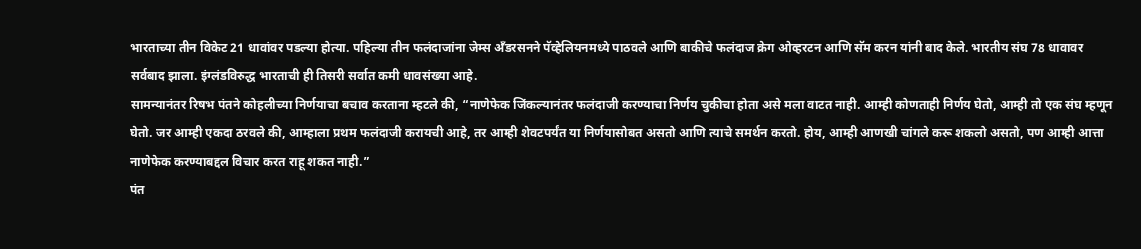भारताच्या तीन विकेट 21 धावांवर पडल्या होत्या. पहिल्या तीन फलंदाजांना जेम्स अँडरसनने पॅव्हेलियनमध्ये पाठवले आणि बाकीचे फलंदाज क्रेग ओव्हरटन आणि सॅम करन यांनी बाद केले. भारतीय संघ 78 धावावर सर्वबाद झाला. इंग्लंडविरुद्ध भारताची ही तिसरी सर्वात कमी धावसंख्या आहे.
सामन्यानंतर रिषभ पंतने कोहलीच्या निर्णयाचा बचाव करताना म्हटले की, “नाणेफेक जिंकल्यानंतर फलंदाजी करण्याचा निर्णय चुकीचा होता असे मला वाटत नाही. आम्ही कोणताही निर्णय घेतो, आम्ही तो एक संघ म्हणून घेतो. जर आम्ही एकदा ठरवले की, आम्हाला प्रथम फलंदाजी करायची आहे, तर आम्ही शेवटपर्यंत या निर्णयासोबत असतो आणि त्याचे समर्थन करतो. होय, आम्ही आणखी चांगले करू शकलो असतो, पण आम्ही आत्ता नाणेफेक करण्याबद्दल विचार करत राहू शकत नाही.”
पंत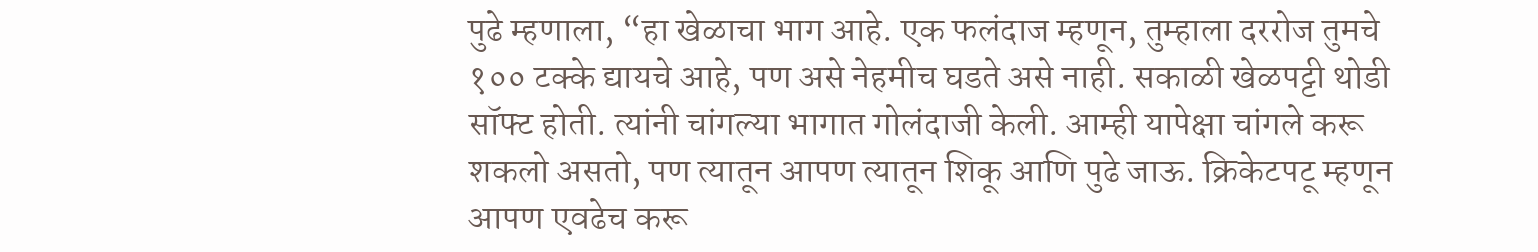पुढे म्हणाला, “हा खेळाचा भाग आहे. एक फलंदाज म्हणून, तुम्हाला दररोज तुमचे १०० टक्के द्यायचे आहे, पण असे नेहमीच घडते असे नाही. सकाळी खेळपट्टी थोडी सॉफ्ट होती. त्यांनी चांगल्या भागात गोलंदाजी केली. आम्ही यापेक्षा चांगले करू शकलो असतो, पण त्यातून आपण त्यातून शिकू आणि पुढे जाऊ. क्रिकेटपटू म्हणून आपण एवढेच करू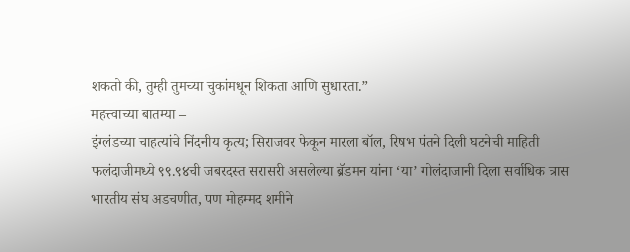शकतो की, तुम्ही तुमच्या चुकांमधून शिकता आणि सुधारता.”
महत्त्वाच्या बातम्या –
इंग्लंडच्या चाहत्यांचे निंदनीय कृत्य; सिराजवर फेकून मारला बॉल, रिषभ पंतने दिली घटनेची माहिती
फलंदाजीमध्ये ९९.९४ची जबरदस्त सरासरी असलेल्या ब्रॅडमन यांना ‘या’ गोलंदाजानी दिला सर्वाधिक त्रास
भारतीय संघ अडचणीत, पण मोहम्मद शमीने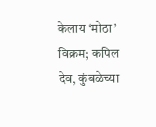केलाय ‘मोठा’ विक्रम; कपिल देव, कुंबळेच्या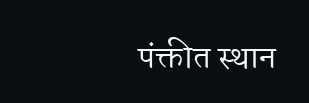पंक्तीत स्थान